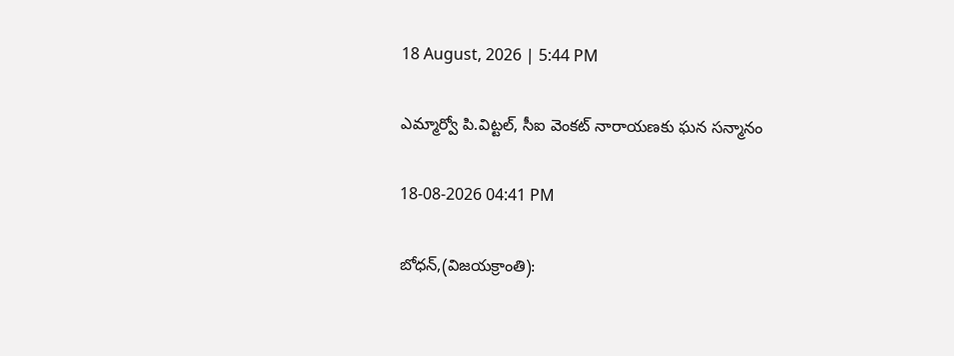18 August, 2026 | 5:44 PM

ఎమ్మార్వో పి.విట్టల్, సీఐ వెంకట్ నారాయణకు ఘన సన్మానం

18-08-2026 04:41 PM

బోధన్,(విజయక్రాంతి):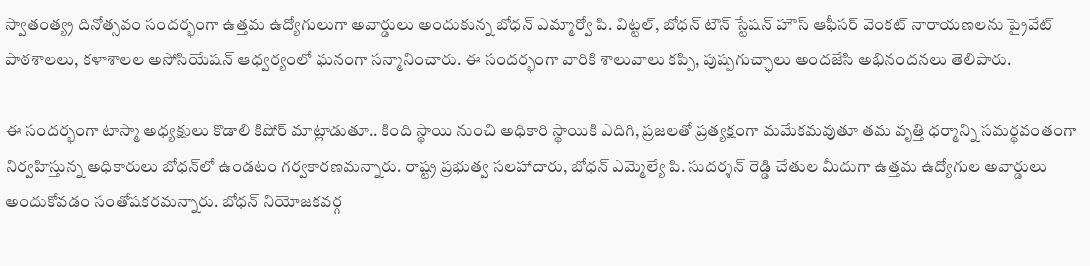స్వాతంత్య్ర దినోత్సవం సందర్భంగా ఉత్తమ ఉద్యోగులుగా అవార్డులు అందుకున్న బోధన్ ఎమ్మార్వో పి. విట్టల్, బోధన్ టౌన్ స్టేషన్ హౌస్ ఆఫీసర్ వెంకట్ నారాయణలను ప్రైవేట్ పాఠశాలలు, కళాశాలల అసోసియేషన్ ఆధ్వర్యంలో ఘనంగా సన్మానించారు. ఈ సందర్భంగా వారికి శాలువాలు కప్పి, పుష్పగుచ్ఛాలు అందజేసి అభినందనలు తెలిపారు.

ఈ సందర్భంగా టాస్మా అధ్యక్షులు కొడాలి కిషోర్ మాట్లాడుతూ.. కింది స్థాయి నుంచి అధికారి స్థాయికి ఎదిగి, ప్రజలతో ప్రత్యక్షంగా మమేకమవుతూ తమ వృత్తి ధర్మాన్ని సమర్థవంతంగా నిర్వహిస్తున్న అధికారులు బోధన్‌లో ఉండటం గర్వకారణమన్నారు. రాష్ట్ర ప్రభుత్వ సలహాదారు, బోధన్ ఎమ్మెల్యే పి. సుదర్శన్ రెడ్డి చేతుల మీదుగా ఉత్తమ ఉద్యోగుల అవార్డులు అందుకోవడం సంతోషకరమన్నారు. బోధన్ నియోజకవర్గ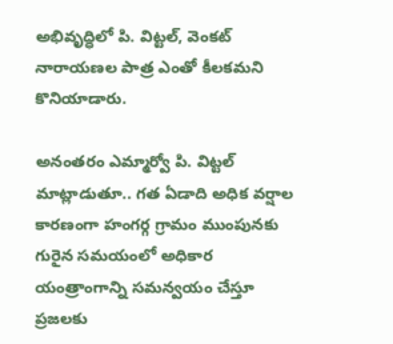అభివృద్ధిలో పి. విట్టల్, వెంకట్ నారాయణల పాత్ర ఎంతో కీలకమని కొనియాడారు.

అనంతరం ఎమ్మార్వో పి. విట్టల్ మాట్లాడుతూ.. గత ఏడాది అధిక వర్షాల కారణంగా హంగర్గ గ్రామం ముంపునకు గురైన సమయంలో అధికార యంత్రాంగాన్ని సమన్వయం చేస్తూ ప్రజలకు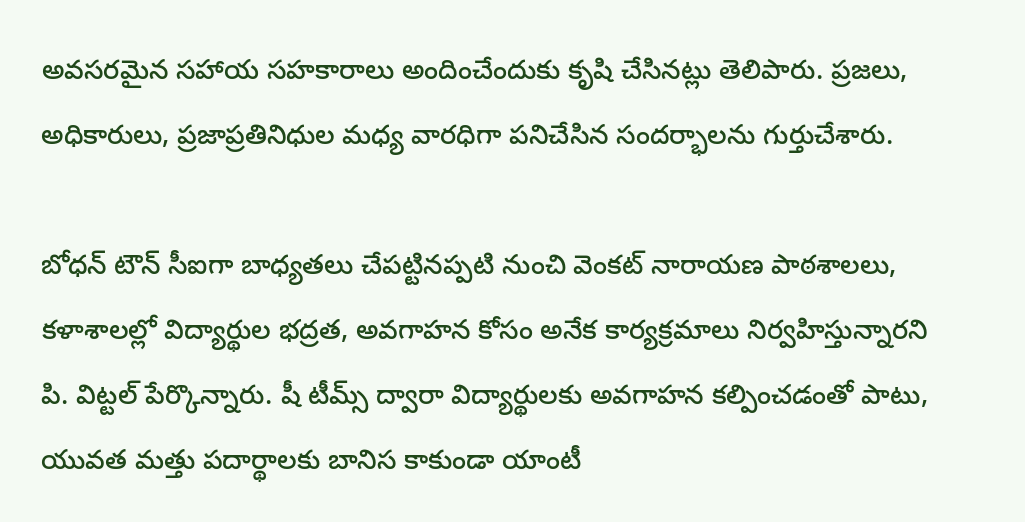అవసరమైన సహాయ సహకారాలు అందించేందుకు కృషి చేసినట్లు తెలిపారు. ప్రజలు, అధికారులు, ప్రజాప్రతినిధుల మధ్య వారధిగా పనిచేసిన సందర్భాలను గుర్తుచేశారు.

బోధన్ టౌన్ సీఐగా బాధ్యతలు చేపట్టినప్పటి నుంచి వెంకట్ నారాయణ పాఠశాలలు, కళాశాలల్లో విద్యార్థుల భద్రత, అవగాహన కోసం అనేక కార్యక్రమాలు నిర్వహిస్తున్నారని పి. విట్టల్ పేర్కొన్నారు. షీ టీమ్స్ ద్వారా విద్యార్థులకు అవగాహన కల్పించడంతో పాటు, యువత మత్తు పదార్థాలకు బానిస కాకుండా యాంటీ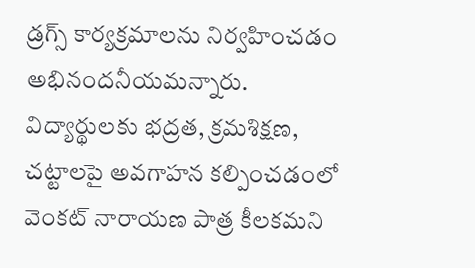డ్రగ్స్ కార్యక్రమాలను నిర్వహించడం అభినందనీయమన్నారు. విద్యార్థులకు భద్రత, క్రమశిక్షణ, చట్టాలపై అవగాహన కల్పించడంలో వెంకట్ నారాయణ పాత్ర కీలకమని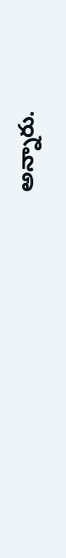అన్నారు.